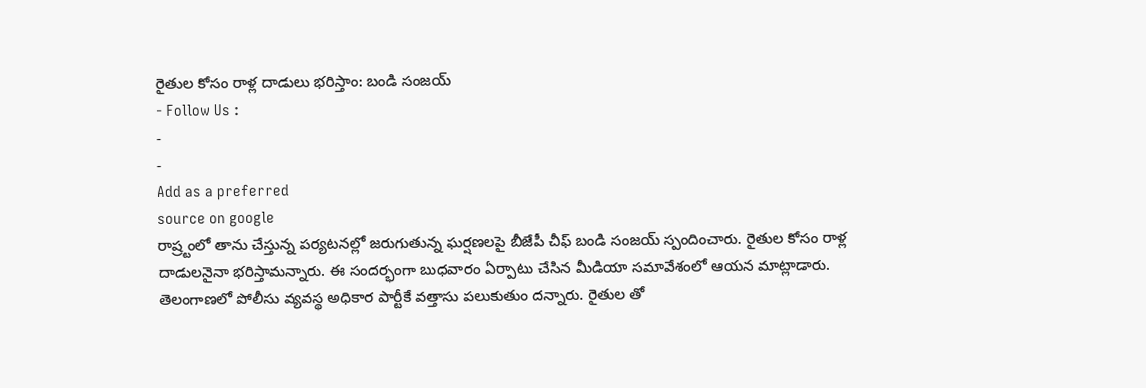రైతుల కోసం రాళ్ల దాడులు భరిస్తాం: బండి సంజయ్
- Follow Us :
-
-
Add as a preferred
source on google
రాష్ర్టంలో తాను చేస్తున్న పర్యటనల్లో జరుగుతున్న ఘర్షణలపై బీజేపీ చీఫ్ బండి సంజయ్ స్పందించారు. రైతుల కోసం రాళ్ల దాడులనైనా భరిస్తామన్నారు. ఈ సందర్భంగా బుధవారం ఏర్పాటు చేసిన మీడియా సమావేశంలో ఆయన మాట్లాడారు. తెలంగాణలో పోలీసు వ్యవస్థ అధికార పార్టీకే వత్తాసు పలుకుతుం దన్నారు. రైతుల తో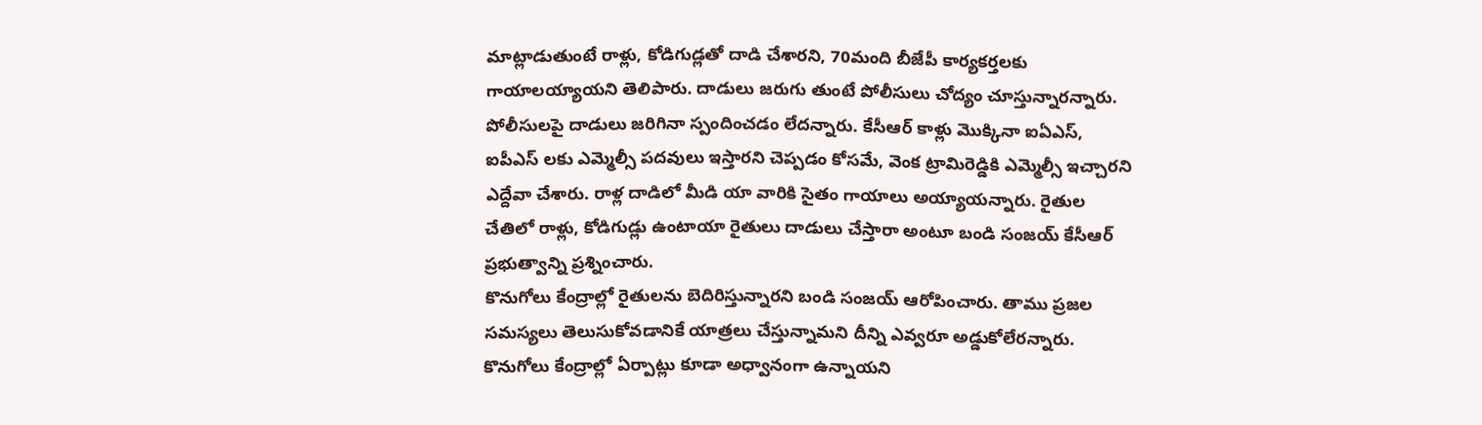మాట్లాడుతుంటే రాళ్లు, కోడిగుడ్లతో దాడి చేశారని, 70మంది బీజేపీ కార్యకర్తలకు గాయాలయ్యాయని తెలిపారు. దాడులు జరుగు తుంటే పోలీసులు చోద్యం చూస్తున్నారన్నారు. పోలీసులపై దాడులు జరిగినా స్పందించడం లేదన్నారు. కేసీఆర్ కాళ్లు మొక్కినా ఐఏఎస్, ఐపీఎస్ లకు ఎమ్మెల్సీ పదవులు ఇస్తారని చెప్పడం కోసమే, వెంక ట్రామిరెడ్డికి ఎమ్మెల్సీ ఇచ్చారని ఎద్దేవా చేశారు. రాళ్ల దాడిలో మీడి యా వారికి సైతం గాయాలు అయ్యాయన్నారు. రైతుల చేతిలో రాళ్లు, కోడిగుడ్లు ఉంటాయా రైతులు దాడులు చేస్తారా అంటూ బండి సంజయ్ కేసీఆర్ ప్రభుత్వాన్ని ప్రశ్నించారు.
కొనుగోలు కేంద్రాల్లో రైతులను బెదిరిస్తున్నారని బండి సంజయ్ ఆరోపించారు. తాము ప్రజల సమస్యలు తెలుసుకోవడానికే యాత్రలు చేస్తున్నామని దీన్ని ఎవ్వరూ అడ్డుకోలేరన్నారు. కొనుగోలు కేంద్రాల్లో ఏర్పాట్లు కూడా అధ్వానంగా ఉన్నాయని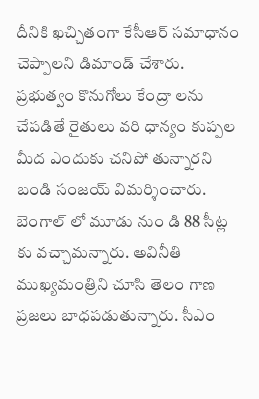దీనికి ఖచ్చితంగా కేసీఆర్ సమాధానం చెప్పాలని డిమాండ్ చేశారు. ప్రభుత్వం కొనుగోలు కేంద్రా లను చేపడితే రైతులు వరి ధాన్యం కుప్పల మీద ఎందుకు చనిపో తున్నారని బండి సంజయ్ విమర్శించారు. బెంగాల్ లో మూడు నుం డి 88 సీట్ల కు వచ్చామన్నారు. అవినీతి ముఖ్యమంత్రిని చూసి తెలం గాణ ప్రజలు బాధపడుతున్నారు. సీఎం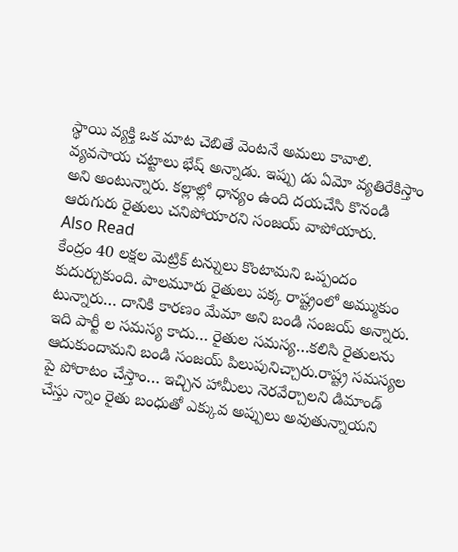స్థాయి వ్యక్తి ఒక మాట చెబితే వెంటనే అమలు కావాలి. వ్యవసాయ చట్టాలు భేష్ అన్నాడు. ఇప్పు డు ఏమో వ్యతిరేకిస్తాం అని అంటున్నారు. కల్లాల్లో ధాన్యం ఉంది దయచేసి కొనండి ఆరుగురు రైతులు చనిపోయారని సంజయ్ వాపోయారు.
Also Read
కేంద్రం 40 లక్షల మెట్రిక్ టన్నులు కొంటామని ఒప్పందం కుదుర్చుకుంది. పాలమూరు రైతులు పక్క రాష్ట్రంలో అమ్ముకుం టున్నారు… దానికి కారణం మేమా అని బండి సంజయ్ అన్నారు. ఇది పార్టీ ల సమస్య కాదు… రైతుల సమస్య…కలిసి రైతులను ఆదుకుందామని బండి సంజయ్ పిలుపునిచ్చారు.రాష్ట్ర సమస్యల పై పోరాటం చేస్తాం… ఇచ్చిన హామీలు నెరవేర్చాలని డిమాండ్ చేస్తు న్నాం రైతు బంధుతో ఎక్కువ అప్పులు అవుతున్నాయని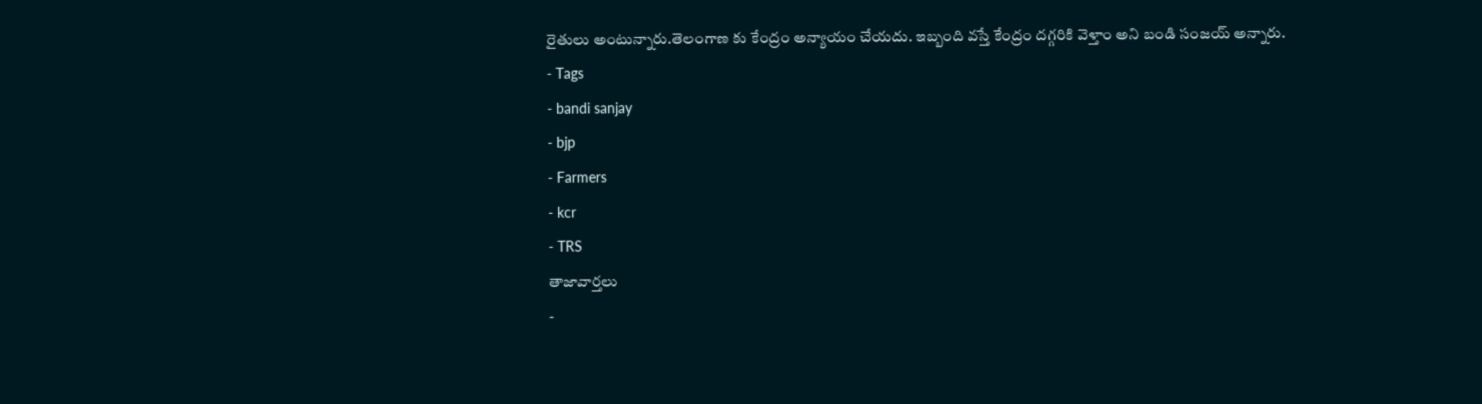రైతులు అంటున్నారు.తెలంగాణ కు కేంద్రం అన్యాయం చేయదు. ఇబ్బంది వస్తే కేంద్రం దగ్గరికి వెళ్తాం అని బండి సంజయ్ అన్నారు.
- Tags
- bandi sanjay
- bjp
- Farmers
- kcr
- TRS
తాజావార్తలు
-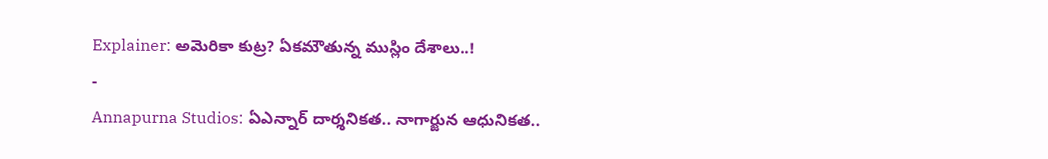Explainer: అమెరికా కుట్ర? ఏకమౌతున్న ముస్లిం దేశాలు..!
-
Annapurna Studios: ఏఎన్నార్ దార్శనికత.. నాగార్జున ఆధునికత..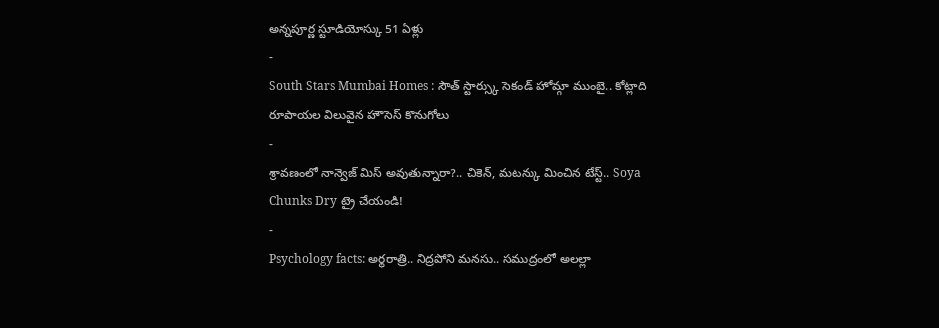అన్నపూర్ణ స్టూడియోస్కు 51 ఏళ్లు
-
South Stars Mumbai Homes : సౌత్ స్టార్స్కు సెకండ్ హోమ్గా ముంబై.. కోట్లాది రూపాయల విలువైన హౌసెస్ కొనుగోలు
-
శ్రావణంలో నాన్వెజ్ మిస్ అవుతున్నారా?.. చికెన్, మటన్కు మించిన టేస్ట్.. Soya Chunks Dry ట్రై చేయండి!
-
Psychology facts: అర్థరాత్రి.. నిద్రపోని మనసు.. సముద్రంలో అలల్లా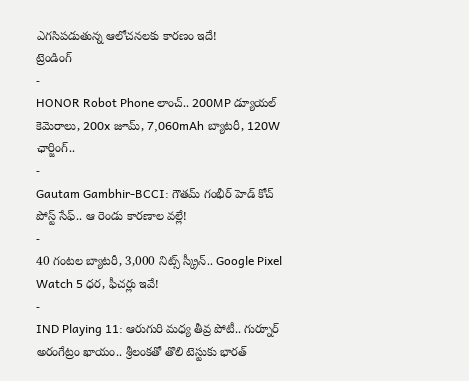ఎగసిపడుతున్న ఆలోచనలకు కారణం ఇదే!
ట్రెండింగ్
-
HONOR Robot Phone లాంచ్.. 200MP డ్యూయల్ కెమెరాలు, 200x జూమ్, 7,060mAh బ్యాటరీ, 120W ఛార్జింగ్..
-
Gautam Gambhir-BCCI: గౌతమ్ గంభీర్ హెడ్ కోచ్ పోస్ట్ సేఫ్.. ఆ రెండు కారణాల వల్లే!
-
40 గంటల బ్యాటరీ, 3,000 నిట్స్ స్క్రీన్.. Google Pixel Watch 5 ధర, ఫీచర్లు ఇవే!
-
IND Playing 11: ఆరుగురి మధ్య తీవ్ర పోటీ.. గుర్నూర్ అరంగేట్రం ఖాయం.. శ్రీలంకతో తొలి టెస్టుకు భారత్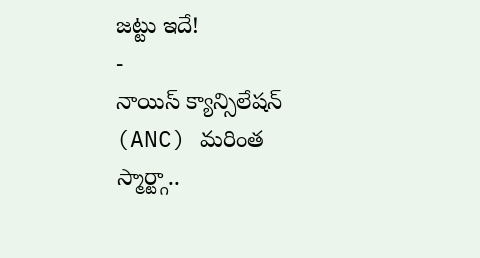జట్టు ఇదే!
-
నాయిస్ క్యాన్సిలేషన్ (ANC) మరింత స్మార్ట్గా..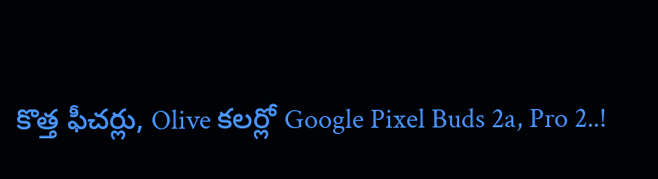కొత్త ఫీచర్లు, Olive కలర్లో Google Pixel Buds 2a, Pro 2..!